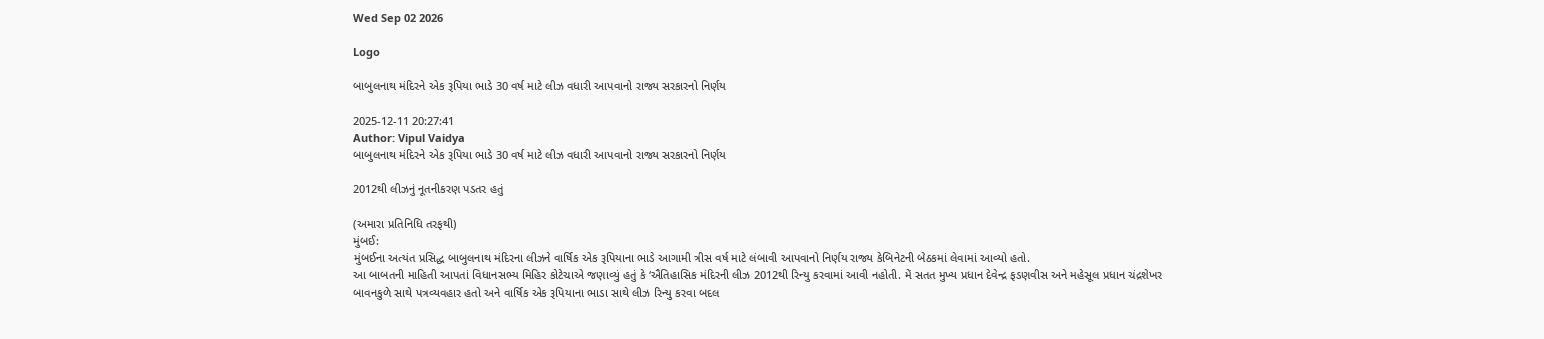Wed Sep 02 2026

Logo

બાબુલનાથ મંદિરને એક રૂપિયા ભાડે 30 વર્ષ માટે લીઝ વધારી આપવાનો રાજ્ય સરકારનો નિર્ણય

2025-12-11 20:27:41
Author: Vipul Vaidya
બાબુલનાથ મંદિરને એક રૂપિયા ભાડે 30 વર્ષ માટે લીઝ વધારી આપવાનો રાજ્ય સરકારનો નિર્ણય

2012થી લીઝનું નૂતનીકરણ પડતર હતું

(અમારા પ્રતિનિધિ તરફથી)
મુંબઈ:
મુંબઈના અત્યંત પ્રસિદ્ધ બાબુલનાથ મંદિરના લીઝને વાર્ષિક એક રૂપિયાના ભાડે આગામી ત્રીસ વર્ષ માટે લંબાવી આપવાનો નિર્ણય રાજ્ય કેબિનેટની બેઠકમાં લેવામાં આવ્યો હતો.
આ બાબતની માહિતી આપતાં વિધાનસભ્ય મિહિર કોટેચાએ જણાવ્યું હતું કે ‘ઐતિહાસિક મંદિરની લીઝ 2012થી રિન્યુ કરવામાં આવી નહોતી. મેં સતત મુખ્ય પ્રધાન દેવેન્દ્ર ફડણવીસ અને મહેસૂલ પ્રધાન ચંદ્રશેખર બાવનકુળે સાથે પત્રવ્યવહાર હતો અને વાર્ષિક એક રૂપિયાના ભાડા સાથે લીઝ રિન્યુ કરવા બદલ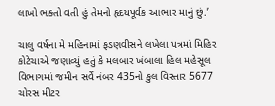લાખો ભક્તો વતી હું તેમનો હૃદયપૂર્વક આભાર માનું છું.’

ચાલુ વર્ષના મે મહિનામાં ફડણવીસને લખેલા પત્રમાં મિહિર કોટેચાએ જણાવ્યું હતું કે મલબાર ખંબાલા હિલ મહેસૂલ વિભાગમાં જમીન સર્વે નંબર 435નો કુલ વિસ્તાર 5677 ચોરસ મીટર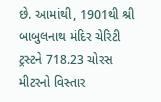છે. આમાંથી, 1901થી શ્રી બાબુલનાથ મંદિર ચેરિટી ટ્રસ્ટને 718.23 ચોરસ મીટરનો વિસ્તાર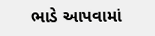ભાડે આપવામાં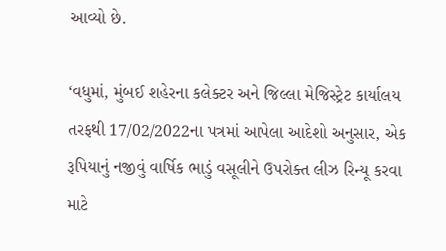આવ્યો છે.

‘વધુમાં, મુંબઈ શહેરના કલેક્ટર અને જિલ્લા મેજિસ્ટ્રેટ કાર્યાલય તરફથી 17/02/2022ના પત્રમાં આપેલા આદેશો અનુસાર, એક રૂપિયાનું નજીવું વાર્ષિક ભાડું વસૂલીને ઉપરોક્ત લીઝ રિન્યૂ કરવા માટે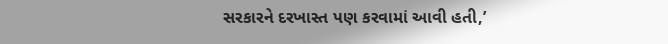સરકારને દરખાસ્ત પણ કરવામાં આવી હતી,’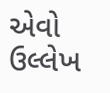એવો ઉલ્લેખ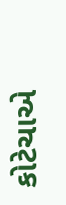કોટેચાએ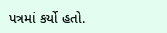પત્રમાં કર્યો હતો.